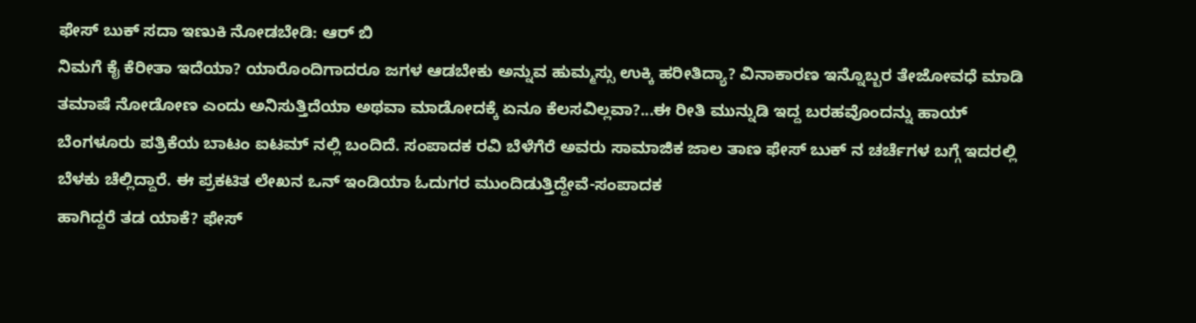ಫೇಸ್ ಬುಕ್ ಸದಾ ಇಣುಕಿ ನೋಡಬೇಡಿ: ಆರ್ ಬಿ
ನಿಮಗೆ ಕೈ ಕೆರೀತಾ ಇದೆಯಾ? ಯಾರೊಂದಿಗಾದರೂ ಜಗಳ ಆಡಬೇಕು ಅನ್ನುವ ಹುಮ್ಮಸ್ಸು ಉಕ್ಕಿ ಹರೀತಿದ್ಯಾ? ವಿನಾಕಾರಣ ಇನ್ನೊಬ್ಬರ ತೇಜೋವಧೆ ಮಾಡಿ ತಮಾಷೆ ನೋಡೋಣ ಎಂದು ಅನಿಸುತ್ತಿದೆಯಾ ಅಥವಾ ಮಾಡೋದಕ್ಕೆ ಏನೂ ಕೆಲಸವಿಲ್ಲವಾ?...ಈ ರೀತಿ ಮುನ್ನುಡಿ ಇದ್ದ ಬರಹವೊಂದನ್ನು ಹಾಯ್ ಬೆಂಗಳೂರು ಪತ್ರಿಕೆಯ ಬಾಟಂ ಐಟಮ್ ನಲ್ಲಿ ಬಂದಿದೆ. ಸಂಪಾದಕ ರವಿ ಬೆಳೆಗೆರೆ ಅವರು ಸಾಮಾಜಿಕ ಜಾಲ ತಾಣ ಫೇಸ್ ಬುಕ್ ನ ಚರ್ಚೆಗಳ ಬಗ್ಗೆ ಇದರಲ್ಲಿ ಬೆಳಕು ಚೆಲ್ಲಿದ್ದಾರೆ. ಈ ಪ್ರಕಟಿತ ಲೇಖನ ಒನ್ ಇಂಡಿಯಾ ಓದುಗರ ಮುಂದಿಡುತ್ತಿದ್ದೇವೆ-ಸಂಪಾದಕ
ಹಾಗಿದ್ದರೆ ತಡ ಯಾಕೆ? ಫೇಸ್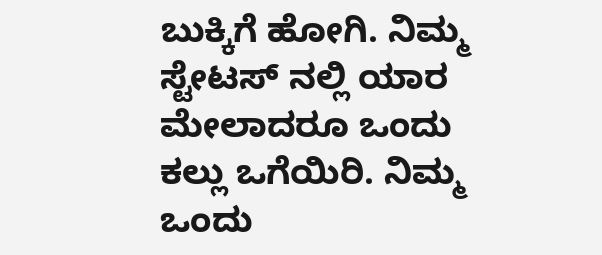ಬುಕ್ಕಿಗೆ ಹೋಗಿ. ನಿಮ್ಮ ಸ್ಟೇಟಸ್ ನಲ್ಲಿ ಯಾರ ಮೇಲಾದರೂ ಒಂದು ಕಲ್ಲು ಒಗೆಯಿರಿ. ನಿಮ್ಮ ಒಂದು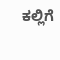ಕಲ್ಲಿಗೆ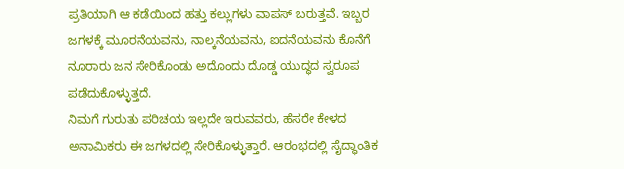ಪ್ರತಿಯಾಗಿ ಆ ಕಡೆಯಿಂದ ಹತ್ತು ಕಲ್ಲುಗಳು ವಾಪಸ್ ಬರುತ್ತವೆ. ಇಬ್ಬರ ಜಗಳಕ್ಕೆ ಮೂರನೆಯವನು, ನಾಲ್ಕನೆಯವನು, ಐದನೆಯವನು ಕೊನೆಗೆ ನೂರಾರು ಜನ ಸೇರಿಕೊಂಡು ಅದೊಂದು ದೊಡ್ಡ ಯುದ್ಧದ ಸ್ವರೂಪ ಪಡೆದುಕೊಳ್ಳುತ್ತದೆ.
ನಿಮಗೆ ಗುರುತು ಪರಿಚಯ ಇಲ್ಲದೇ ಇರುವವರು, ಹೆಸರೇ ಕೇಳದ ಅನಾಮಿಕರು ಈ ಜಗಳದಲ್ಲಿ ಸೇರಿಕೊಳ್ಳುತ್ತಾರೆ. ಆರಂಭದಲ್ಲಿ ಸೈದ್ಧಾಂತಿಕ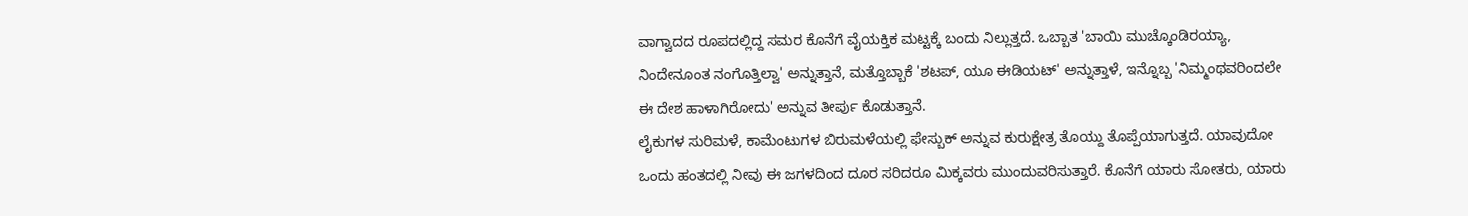ವಾಗ್ವಾದದ ರೂಪದಲ್ಲಿದ್ದ ಸಮರ ಕೊನೆಗೆ ವೈಯಕ್ತಿಕ ಮಟ್ಟಕ್ಕೆ ಬಂದು ನಿಲ್ಲುತ್ತದೆ. ಒಬ್ಬಾತ 'ಬಾಯಿ ಮುಚ್ಕೊಂಡಿರಯ್ಯಾ, ನಿಂದೇನೂಂತ ನಂಗೊತ್ತಿಲ್ವಾ' ಅನ್ನುತ್ತಾನೆ, ಮತ್ತೊಬ್ಬಾಕೆ 'ಶಟಪ್, ಯೂ ಈಡಿಯಟ್' ಅನ್ನುತ್ತಾಳೆ, ಇನ್ನೊಬ್ಬ 'ನಿಮ್ಮಂಥವರಿಂದಲೇ ಈ ದೇಶ ಹಾಳಾಗಿರೋದು' ಅನ್ನುವ ತೀರ್ಪು ಕೊಡುತ್ತಾನೆ.
ಲೈಕುಗಳ ಸುರಿಮಳೆ, ಕಾಮೆಂಟುಗಳ ಬಿರುಮಳೆಯಲ್ಲಿ ಫೇಸ್ಬುಕ್ ಅನ್ನುವ ಕುರುಕ್ಷೇತ್ರ ತೊಯ್ದು ತೊಪ್ಪೆಯಾಗುತ್ತದೆ. ಯಾವುದೋ ಒಂದು ಹಂತದಲ್ಲಿ ನೀವು ಈ ಜಗಳದಿಂದ ದೂರ ಸರಿದರೂ ಮಿಕ್ಕವರು ಮುಂದುವರಿಸುತ್ತಾರೆ. ಕೊನೆಗೆ ಯಾರು ಸೋತರು, ಯಾರು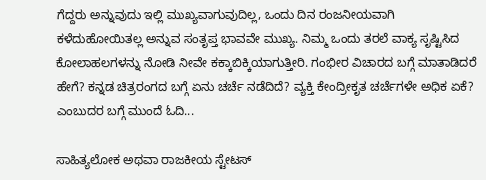ಗೆದ್ದರು ಅನ್ನುವುದು ಇಲ್ಲಿ ಮುಖ್ಯವಾಗುವುದಿಲ್ಲ, ಒಂದು ದಿನ ರಂಜನೀಯವಾಗಿ ಕಳೆದುಹೋಯಿತಲ್ಲ ಅನ್ನುವ ಸಂತೃಪ್ತ ಭಾವವೇ ಮುಖ್ಯ. ನಿಮ್ಮ ಒಂದು ತರಲೆ ವಾಕ್ಯ ಸೃಷ್ಟಿಸಿದ ಕೋಲಾಹಲಗಳನ್ನು ನೋಡಿ ನೀವೇ ಕಕ್ಕಾಬಿಕ್ಕಿಯಾಗುತ್ತೀರಿ. ಗಂಭೀರ ವಿಚಾರದ ಬಗ್ಗೆ ಮಾತಾಡಿದರೆ ಹೇಗೆ? ಕನ್ನಡ ಚಿತ್ರರಂಗದ ಬಗ್ಗೆ ಏನು ಚರ್ಚೆ ನಡೆದಿದೆ? ವ್ಯಕ್ತಿ ಕೇಂದ್ರೀಕೃತ ಚರ್ಚೆಗಳೇ ಅಧಿಕ ಏಕೆ? ಎಂಬುದರ ಬಗ್ಗೆ ಮುಂದೆ ಓದಿ...

ಸಾಹಿತ್ಯಲೋಕ ಅಥವಾ ರಾಜಕೀಯ ಸ್ಟೇಟಸ್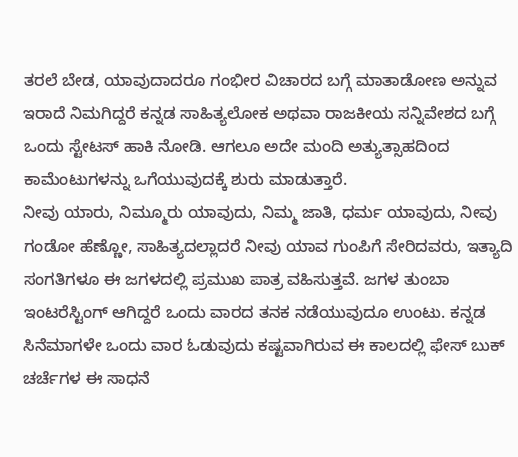ತರಲೆ ಬೇಡ, ಯಾವುದಾದರೂ ಗಂಭೀರ ವಿಚಾರದ ಬಗ್ಗೆ ಮಾತಾಡೋಣ ಅನ್ನುವ ಇರಾದೆ ನಿಮಗಿದ್ದರೆ ಕನ್ನಡ ಸಾಹಿತ್ಯಲೋಕ ಅಥವಾ ರಾಜಕೀಯ ಸನ್ನಿವೇಶದ ಬಗ್ಗೆ ಒಂದು ಸ್ಟೇಟಸ್ ಹಾಕಿ ನೋಡಿ. ಆಗಲೂ ಅದೇ ಮಂದಿ ಅತ್ಯುತ್ಸಾಹದಿಂದ ಕಾಮೆಂಟುಗಳನ್ನು ಒಗೆಯುವುದಕ್ಕೆ ಶುರು ಮಾಡುತ್ತಾರೆ.
ನೀವು ಯಾರು, ನಿಮ್ಮೂರು ಯಾವುದು, ನಿಮ್ಮ ಜಾತಿ, ಧರ್ಮ ಯಾವುದು, ನೀವು ಗಂಡೋ ಹೆಣ್ಣೋ, ಸಾಹಿತ್ಯದಲ್ಲಾದರೆ ನೀವು ಯಾವ ಗುಂಪಿಗೆ ಸೇರಿದವರು, ಇತ್ಯಾದಿ ಸಂಗತಿಗಳೂ ಈ ಜಗಳದಲ್ಲಿ ಪ್ರಮುಖ ಪಾತ್ರ ವಹಿಸುತ್ತವೆ. ಜಗಳ ತುಂಬಾ ಇಂಟರೆಸ್ಟಿಂಗ್ ಆಗಿದ್ದರೆ ಒಂದು ವಾರದ ತನಕ ನಡೆಯುವುದೂ ಉಂಟು. ಕನ್ನಡ ಸಿನೆಮಾಗಳೇ ಒಂದು ವಾರ ಓಡುವುದು ಕಷ್ಟವಾಗಿರುವ ಈ ಕಾಲದಲ್ಲಿ ಫೇಸ್ ಬುಕ್ ಚರ್ಚೆಗಳ ಈ ಸಾಧನೆ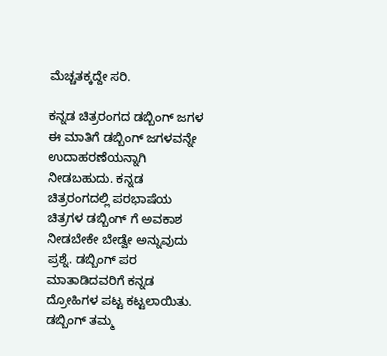ಮೆಚ್ಚತಕ್ಕದ್ದೇ ಸರಿ.

ಕನ್ನಡ ಚಿತ್ರರಂಗದ ಡಬ್ಬಿಂಗ್ ಜಗಳ
ಈ ಮಾತಿಗೆ ಡಬ್ಬಿಂಗ್ ಜಗಳವನ್ನೇ ಉದಾಹರಣೆಯನ್ನಾಗಿ ನೀಡಬಹುದು. ಕನ್ನಡ ಚಿತ್ರರಂಗದಲ್ಲಿ ಪರಭಾಷೆಯ ಚಿತ್ರಗಳ ಡಬ್ಬಿಂಗ್ ಗೆ ಅವಕಾಶ ನೀಡಬೇಕೇ ಬೇಡ್ವೇ ಅನ್ನುವುದು ಪ್ರಶ್ನೆ. ಡಬ್ಬಿಂಗ್ ಪರ ಮಾತಾಡಿದವರಿಗೆ ಕನ್ನಡ ದ್ರೋಹಿಗಳ ಪಟ್ಟ ಕಟ್ಟಲಾಯಿತು. ಡಬ್ಬಿಂಗ್ ತಮ್ಮ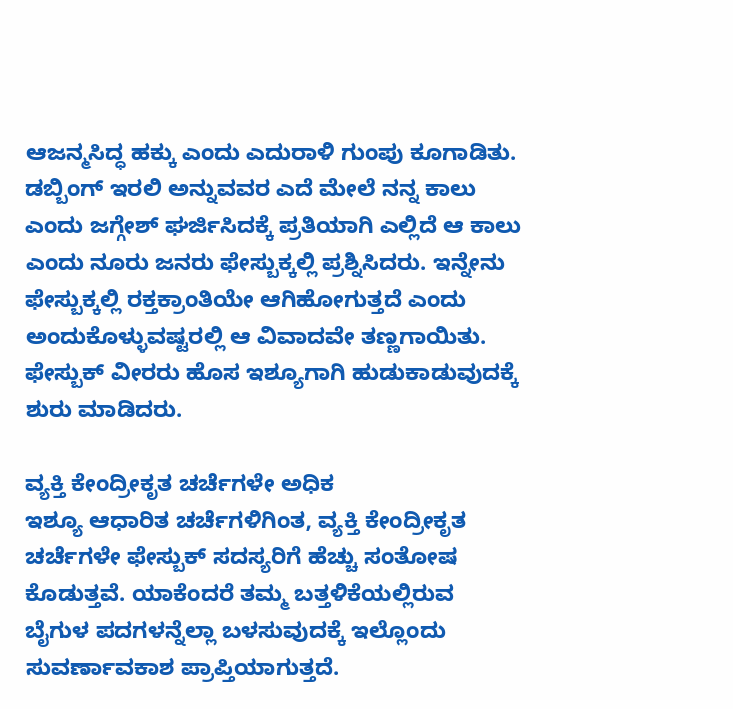ಆಜನ್ಮಸಿದ್ಧ ಹಕ್ಕು ಎಂದು ಎದುರಾಳಿ ಗುಂಪು ಕೂಗಾಡಿತು. ಡಬ್ಬಿಂಗ್ ಇರಲಿ ಅನ್ನುವವರ ಎದೆ ಮೇಲೆ ನನ್ನ ಕಾಲು ಎಂದು ಜಗ್ಗೇಶ್ ಘರ್ಜಿಸಿದಕ್ಕೆ ಪ್ರತಿಯಾಗಿ ಎಲ್ಲಿದೆ ಆ ಕಾಲು ಎಂದು ನೂರು ಜನರು ಫೇಸ್ಬುಕ್ಕಲ್ಲಿ ಪ್ರಶ್ನಿಸಿದರು. ಇನ್ನೇನು ಫೇಸ್ಬುಕ್ಕಲ್ಲಿ ರಕ್ತಕ್ರಾಂತಿಯೇ ಆಗಿಹೋಗುತ್ತದೆ ಎಂದು ಅಂದುಕೊಳ್ಳುವಷ್ಟರಲ್ಲಿ ಆ ವಿವಾದವೇ ತಣ್ಣಗಾಯಿತು. ಫೇಸ್ಬುಕ್ ವೀರರು ಹೊಸ ಇಶ್ಯೂಗಾಗಿ ಹುಡುಕಾಡುವುದಕ್ಕೆ ಶುರು ಮಾಡಿದರು.

ವ್ಯಕ್ತಿ ಕೇಂದ್ರೀಕೃತ ಚರ್ಚೆಗಳೇ ಅಧಿಕ
ಇಶ್ಯೂ ಆಧಾರಿತ ಚರ್ಚೆಗಳಿಗಿಂತ, ವ್ಯಕ್ತಿ ಕೇಂದ್ರೀಕೃತ ಚರ್ಚೆಗಳೇ ಫೇಸ್ಬುಕ್ ಸದಸ್ಯರಿಗೆ ಹೆಚ್ಚು ಸಂತೋಷ ಕೊಡುತ್ತವೆ. ಯಾಕೆಂದರೆ ತಮ್ಮ ಬತ್ತಳಿಕೆಯಲ್ಲಿರುವ ಬೈಗುಳ ಪದಗಳನ್ನೆಲ್ಲಾ ಬಳಸುವುದಕ್ಕೆ ಇಲ್ಲೊಂದು ಸುವರ್ಣಾವಕಾಶ ಪ್ರಾಪ್ತಿಯಾಗುತ್ತದೆ.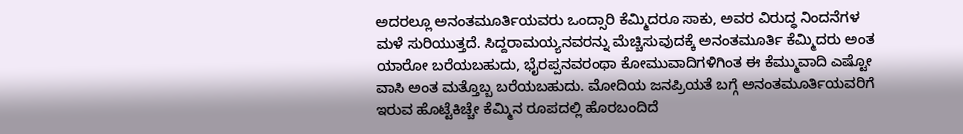ಅದರಲ್ಲೂ ಅನಂತಮೂರ್ತಿಯವರು ಒಂದ್ಸಾರಿ ಕೆಮ್ಮಿದರೂ ಸಾಕು, ಅವರ ವಿರುದ್ಧ ನಿಂದನೆಗಳ ಮಳೆ ಸುರಿಯುತ್ತದೆ. ಸಿದ್ದರಾಮಯ್ಯನವರನ್ನು ಮೆಚ್ಚಿಸುವುದಕ್ಕೆ ಅನಂತಮೂರ್ತಿ ಕೆಮ್ಮಿದರು ಅಂತ ಯಾರೋ ಬರೆಯಬಹುದು, ಭೈರಪ್ಪನವರಂಥಾ ಕೋಮುವಾದಿಗಳಿಗಿಂತ ಈ ಕೆಮ್ಮುವಾದಿ ಎಷ್ಟೋ ವಾಸಿ ಅಂತ ಮತ್ತೊಬ್ಬ ಬರೆಯಬಹುದು. ಮೋದಿಯ ಜನಪ್ರಿಯತೆ ಬಗ್ಗೆ ಅನಂತಮೂರ್ತಿಯವರಿಗೆ ಇರುವ ಹೊಟ್ಟೆಕಿಚ್ಚೇ ಕೆಮ್ಮಿನ ರೂಪದಲ್ಲಿ ಹೊರಬಂದಿದೆ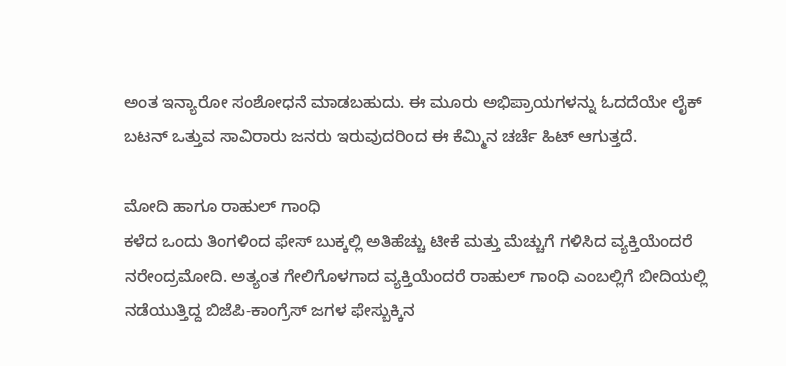ಅಂತ ಇನ್ಯಾರೋ ಸಂಶೋಧನೆ ಮಾಡಬಹುದು. ಈ ಮೂರು ಅಭಿಪ್ರಾಯಗಳನ್ನು ಓದದೆಯೇ ಲೈಕ್ ಬಟನ್ ಒತ್ತುವ ಸಾವಿರಾರು ಜನರು ಇರುವುದರಿಂದ ಈ ಕೆಮ್ಮಿನ ಚರ್ಚೆ ಹಿಟ್ ಆಗುತ್ತದೆ.

ಮೋದಿ ಹಾಗೂ ರಾಹುಲ್ ಗಾಂಧಿ
ಕಳೆದ ಒಂದು ತಿಂಗಳಿಂದ ಫೇಸ್ ಬುಕ್ಕಲ್ಲಿ ಅತಿಹೆಚ್ಚು ಟೀಕೆ ಮತ್ತು ಮೆಚ್ಚುಗೆ ಗಳಿಸಿದ ವ್ಯಕ್ತಿಯೆಂದರೆ ನರೇಂದ್ರಮೋದಿ. ಅತ್ಯಂತ ಗೇಲಿಗೊಳಗಾದ ವ್ಯಕ್ತಿಯೆಂದರೆ ರಾಹುಲ್ ಗಾಂಧಿ ಎಂಬಲ್ಲಿಗೆ ಬೀದಿಯಲ್ಲಿ ನಡೆಯುತ್ತಿದ್ದ ಬಿಜೆಪಿ-ಕಾಂಗ್ರೆಸ್ ಜಗಳ ಫೇಸ್ಬುಕ್ಕಿನ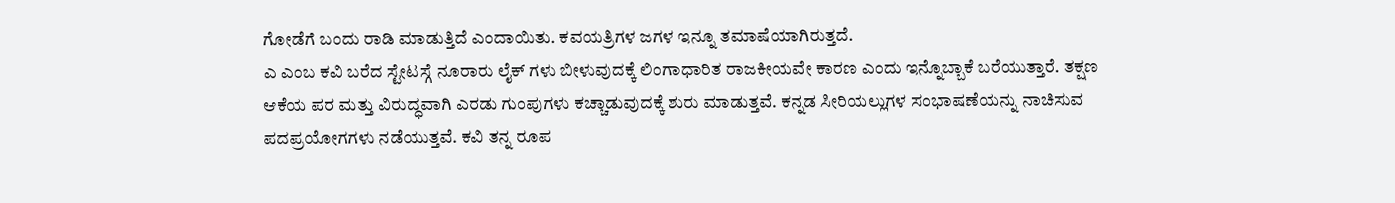ಗೋಡೆಗೆ ಬಂದು ರಾಡಿ ಮಾಡುತ್ತಿದೆ ಎಂದಾಯಿತು. ಕವಯತ್ರಿಗಳ ಜಗಳ ಇನ್ನೂ ತಮಾಷೆಯಾಗಿರುತ್ತದೆ.
ಎ ಎಂಬ ಕವಿ ಬರೆದ ಸ್ಟೇಟಸ್ಗೆ ನೂರಾರು ಲೈಕ್ ಗಳು ಬೀಳುವುದಕ್ಕೆ ಲಿಂಗಾಧಾರಿತ ರಾಜಕೀಯವೇ ಕಾರಣ ಎಂದು ಇನ್ನೊಬ್ಬಾಕೆ ಬರೆಯುತ್ತಾರೆ. ತಕ್ಷಣ ಆಕೆಯ ಪರ ಮತ್ತು ವಿರುದ್ಧವಾಗಿ ಎರಡು ಗುಂಪುಗಳು ಕಚ್ಚಾಡುವುದಕ್ಕೆ ಶುರು ಮಾಡುತ್ತವೆ. ಕನ್ನಡ ಸೀರಿಯಲ್ಲುಗಳ ಸಂಭಾಷಣೆಯನ್ನು ನಾಚಿಸುವ ಪದಪ್ರಯೋಗಗಳು ನಡೆಯುತ್ತವೆ. ಕವಿ ತನ್ನ ರೂಪ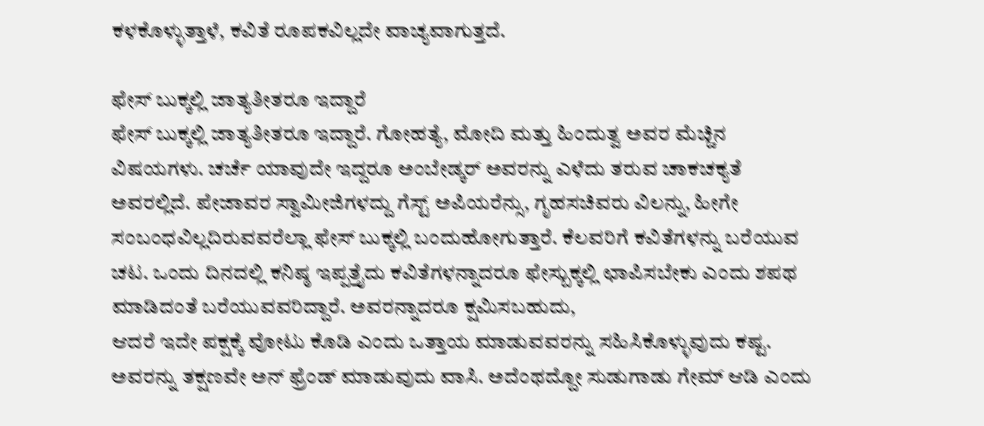ಕಳಕೊಳ್ಳುತ್ತಾಳೆ, ಕವಿತೆ ರೂಪಕವಿಲ್ಲದೇ ವಾಚ್ಯವಾಗುತ್ತದೆ.

ಫೇಸ್ ಬುಕ್ಕಲ್ಲಿ ಜಾತ್ಯತೀತರೂ ಇದ್ದಾರೆ
ಫೇಸ್ ಬುಕ್ಕಲ್ಲಿ ಜಾತ್ಯತೀತರೂ ಇದ್ದಾರೆ. ಗೋಹತ್ಯೆ, ಮೋದಿ ಮತ್ತು ಹಿಂದುತ್ವ ಅವರ ಮೆಚ್ಚಿನ ವಿಷಯಗಳು. ಚರ್ಚೆ ಯಾವುದೇ ಇದ್ದರೂ ಅಂಬೇಡ್ಕರ್ ಅವರನ್ನು ಎಳೆದು ತರುವ ಚಾಕಚಕ್ಯತೆ ಅವರಲ್ಲಿದೆ. ಪೇಜಾವರ ಸ್ವಾಮೀಜಿಗಳದ್ದು ಗೆಸ್ಟ್ ಅಪಿಯರೆನ್ಸು, ಗೃಹಸಚಿವರು ವಿಲನ್ನು, ಹೀಗೇ ಸಂಬಂಧವಿಲ್ಲದಿರುವವರೆಲ್ಲಾ ಫೇಸ್ ಬುಕ್ಕಲ್ಲಿ ಬಂದುಹೋಗುತ್ತಾರೆ. ಕೆಲವರಿಗೆ ಕವಿತೆಗಳನ್ನು ಬರೆಯುವ ಚಟ. ಒಂದು ದಿನದಲ್ಲಿ ಕನಿಷ್ಠ ಇಪ್ಪತ್ತೈದು ಕವಿತೆಗಳನ್ನಾದರೂ ಫೇಸ್ಬುಕ್ಕಲ್ಲಿ ಛಾಪಿಸಬೇಕು ಎಂದು ಶಪಥ ಮಾಡಿದಂತೆ ಬರೆಯುವವರಿದ್ದಾರೆ. ಅವರನ್ನಾದರೂ ಕ್ಷಮಿಸಬಹುದು,
ಆದರೆ ಇದೇ ಪಕ್ಷಕ್ಕೆ ವೋಟು ಕೊಡಿ ಎಂದು ಒತ್ತಾಯ ಮಾಡುವವರನ್ನು ಸಹಿಸಿಕೊಳ್ಳುವುದು ಕಷ್ಟ. ಅವರನ್ನು ತಕ್ಷಣವೇ ಅನ್ ಫ್ರೆಂಡ್ ಮಾಡುವುದು ವಾಸಿ. ಅದೆಂಥದ್ದೋ ಸುಡುಗಾಡು ಗೇಮ್ ಆಡಿ ಎಂದು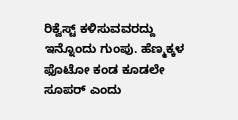ರಿಕ್ವೆಸ್ಟ್ ಕಳಿಸುವವರದ್ದು ಇನ್ನೊಂದು ಗುಂಪು. ಹೆಣ್ಮಕ್ಕಳ ಫೊಟೋ ಕಂಡ ಕೂಡಲೇ ಸೂಪರ್ ಎಂದು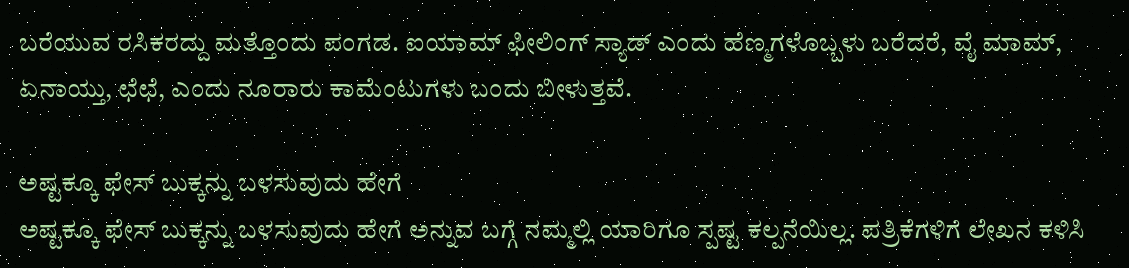ಬರೆಯುವ ರಸಿಕರದ್ದು ಮತ್ತೊಂದು ಪಂಗಡ. ಐಯಾಮ್ ಫೀಲಿಂಗ್ ಸ್ಯಾಡ್ ಎಂದು ಹೆಣ್ಮಗಳೊಬ್ಬಳು ಬರೆದರೆ, ವೈ ಮಾಮ್, ಏನಾಯ್ತು, ಛೆಛೆ, ಎಂದು ನೂರಾರು ಕಾಮೆಂಟುಗಳು ಬಂದು ಬೀಳುತ್ತವೆ.

ಅಷ್ಟಕ್ಕೂ ಫೇಸ್ ಬುಕ್ಕನ್ನು ಬಳಸುವುದು ಹೇಗೆ
ಅಷ್ಟಕ್ಕೂ ಫೇಸ್ ಬುಕ್ಕನ್ನು ಬಳಸುವುದು ಹೇಗೆ ಅನ್ನುವ ಬಗ್ಗೆ ನಮ್ಮಲ್ಲಿ ಯಾರಿಗೂ ಸ್ಪಷ್ಟ ಕಲ್ಪನೆಯಿಲ್ಲ. ಪತ್ರಿಕೆಗಳಿಗೆ ಲೇಖನ ಕಳಿಸಿ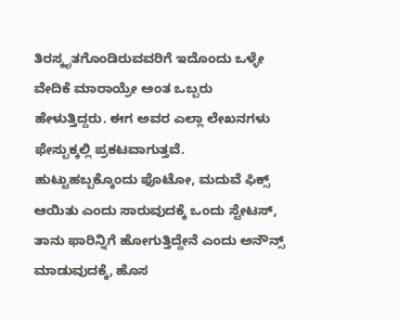ತಿರಸ್ಕೃತಗೊಂಡಿರುವವರಿಗೆ ಇದೊಂದು ಒಳ್ಳೇ ವೇದಿಕೆ ಮಾರಾಯ್ರೇ ಅಂತ ಒಬ್ಬರು ಹೇಳುತ್ತಿದ್ದರು. ಈಗ ಅವರ ಎಲ್ಲಾ ಲೇಖನಗಳು ಫೇಸ್ಬುಕ್ಕಲ್ಲಿ ಪ್ರಕಟವಾಗುತ್ತವೆ. ಹುಟ್ಟುಹಬ್ಬಕ್ಕೊಂದು ಫೊಟೋ, ಮದುವೆ ಫಿಕ್ಸ್ ಆಯಿತು ಎಂದು ಸಾರುವುದಕ್ಕೆ ಒಂದು ಸ್ಟೇಟಸ್, ತಾನು ಫಾರಿನ್ನಿಗೆ ಹೋಗುತ್ತಿದ್ದೇನೆ ಎಂದು ಅನೌನ್ಸ್ ಮಾಡುವುದಕ್ಕೆ, ಹೊಸ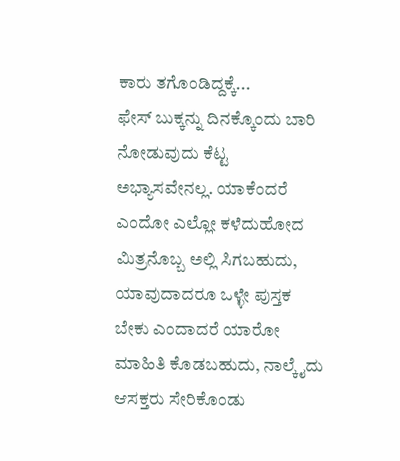ಕಾರು ತಗೊಂಡಿದ್ದಕ್ಕೆ...
ಫೇಸ್ ಬುಕ್ಕನ್ನು ದಿನಕ್ಕೊಂದು ಬಾರಿ ನೋಡುವುದು ಕೆಟ್ಟ ಅಭ್ಯಾಸವೇನಲ್ಲ. ಯಾಕೆಂದರೆ ಎಂದೋ ಎಲ್ಲೋ ಕಳೆದುಹೋದ ಮಿತ್ರನೊಬ್ಬ ಅಲ್ಲಿ ಸಿಗಬಹುದು, ಯಾವುದಾದರೂ ಒಳ್ಳೇ ಪುಸ್ತಕ ಬೇಕು ಎಂದಾದರೆ ಯಾರೋ ಮಾಹಿತಿ ಕೊಡಬಹುದು, ನಾಲ್ಕೈದು ಆಸಕ್ತರು ಸೇರಿಕೊಂಡು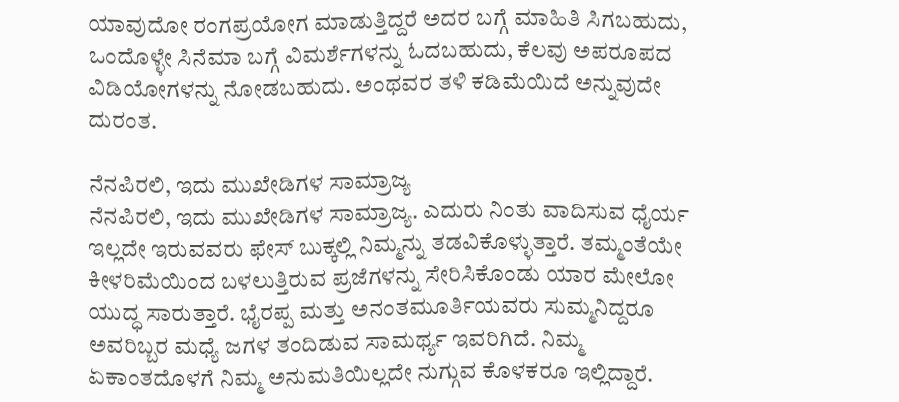ಯಾವುದೋ ರಂಗಪ್ರಯೋಗ ಮಾಡುತ್ತಿದ್ದರೆ ಅದರ ಬಗ್ಗೆ ಮಾಹಿತಿ ಸಿಗಬಹುದು, ಒಂದೊಳ್ಳೇ ಸಿನೆಮಾ ಬಗ್ಗೆ ವಿಮರ್ಶೆಗಳನ್ನು ಓದಬಹುದು, ಕೆಲವು ಅಪರೂಪದ ವಿಡಿಯೋಗಳನ್ನು ನೋಡಬಹುದು. ಅಂಥವರ ತಳಿ ಕಡಿಮೆಯಿದೆ ಅನ್ನುವುದೇ ದುರಂತ.

ನೆನಪಿರಲಿ, ಇದು ಮುಖೇಡಿಗಳ ಸಾಮ್ರಾಜ್ಯ
ನೆನಪಿರಲಿ, ಇದು ಮುಖೇಡಿಗಳ ಸಾಮ್ರಾಜ್ಯ. ಎದುರು ನಿಂತು ವಾದಿಸುವ ಧೈರ್ಯ ಇಲ್ಲದೇ ಇರುವವರು ಫೇಸ್ ಬುಕ್ಕಲ್ಲಿ ನಿಮ್ಮನ್ನು ತಡವಿಕೊಳ್ಳುತ್ತಾರೆ. ತಮ್ಮಂತೆಯೇ ಕೀಳರಿಮೆಯಿಂದ ಬಳಲುತ್ತಿರುವ ಪ್ರಜೆಗಳನ್ನು ಸೇರಿಸಿಕೊಂಡು ಯಾರ ಮೇಲೋ ಯುದ್ಧ ಸಾರುತ್ತಾರೆ. ಭೈರಪ್ಪ ಮತ್ತು ಅನಂತಮೂರ್ತಿಯವರು ಸುಮ್ಮನಿದ್ದರೂ ಅವರಿಬ್ಬರ ಮಧ್ಯೆ ಜಗಳ ತಂದಿಡುವ ಸಾಮರ್ಥ್ಯ ಇವರಿಗಿದೆ. ನಿಮ್ಮ ಏಕಾಂತದೊಳಗೆ ನಿಮ್ಮ ಅನುಮತಿಯಿಲ್ಲದೇ ನುಗ್ಗುವ ಕೊಳಕರೂ ಇಲ್ಲಿದ್ದಾರೆ.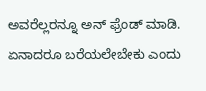ಅವರೆಲ್ಲರನ್ನೂ ಅನ್ ಫ್ರೆಂಡ್ ಮಾಡಿ. ಏನಾದರೂ ಬರೆಯಲೇಬೇಕು ಎಂದು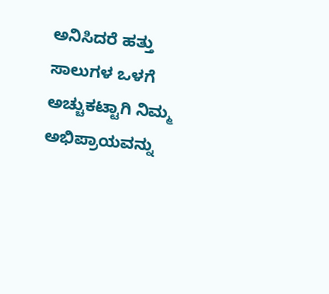ಅನಿಸಿದರೆ ಹತ್ತು ಸಾಲುಗಳ ಒಳಗೆ ಅಚ್ಚುಕಟ್ಟಾಗಿ ನಿಮ್ಮ ಅಭಿಪ್ರಾಯವನ್ನು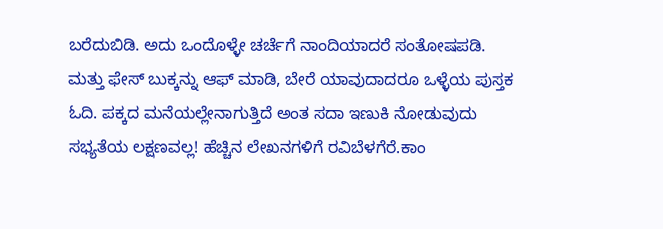ಬರೆದುಬಿಡಿ. ಅದು ಒಂದೊಳ್ಳೇ ಚರ್ಚೆಗೆ ನಾಂದಿಯಾದರೆ ಸಂತೋಷಪಡಿ.
ಮತ್ತು ಫೇಸ್ ಬುಕ್ಕನ್ನು ಆಫ್ ಮಾಡಿ, ಬೇರೆ ಯಾವುದಾದರೂ ಒಳ್ಳೆಯ ಪುಸ್ತಕ ಓದಿ. ಪಕ್ಕದ ಮನೆಯಲ್ಲೇನಾಗುತ್ತಿದೆ ಅಂತ ಸದಾ ಇಣುಕಿ ನೋಡುವುದು ಸಭ್ಯತೆಯ ಲಕ್ಷಣವಲ್ಲ! ಹೆಚ್ಚಿನ ಲೇಖನಗಳಿಗೆ ರವಿಬೆಳಗೆರೆ.ಕಾಂ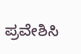ಪ್ರವೇಶಿಸಿ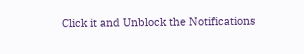Click it and Unblock the Notifications